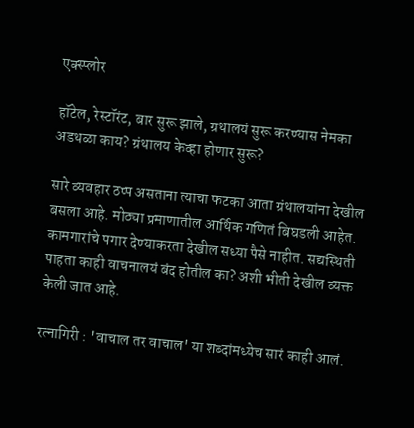एक्स्प्लोर

हॉटेल, रेस्टॉरंट, बार सुरू झाले, ग्रथालयं सुरू करण्यास नेमका अडथळा काय? ग्रंथालय केव्हा होणार सुरू?

सारे व्यवहार ठप्प असताना त्याचा फटका आता ग्रंथालयांना देखील बसला आहे. मोठ्या प्रमाणातील आर्थिक गणितं बिघडली आहेत. कामगारांचे पगार देण्याकरता देखील सध्या पैसे नाहीत. सद्यस्थिती पाहता काही वाचनालयं बंद होतील का? अशी भीती देखील व्यक्त केली जात आहे.

रत्नागिरी : 'वाचाल तर वाचाल' या शब्दांमध्येच सारं काही आलं.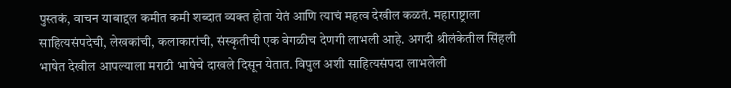पुस्तकं, वाचन याबाद्दल कमीत कमी शब्दात व्यक्त होता येतं आणि त्याचं महत्व देखील कळतं. महाराष्ट्राला साहित्यसंपदेची, लेखकांची, कलाकारांची, संस्कृतीची एक वेगळीच देणगी लाभली आहे. अगदी श्रीलंकेतील सिंहली भाषेत देखील आपल्याला मराठी भाषेचे दाखले दिसून येतात. विपुल अशी साहित्यसंपदा लाभलेली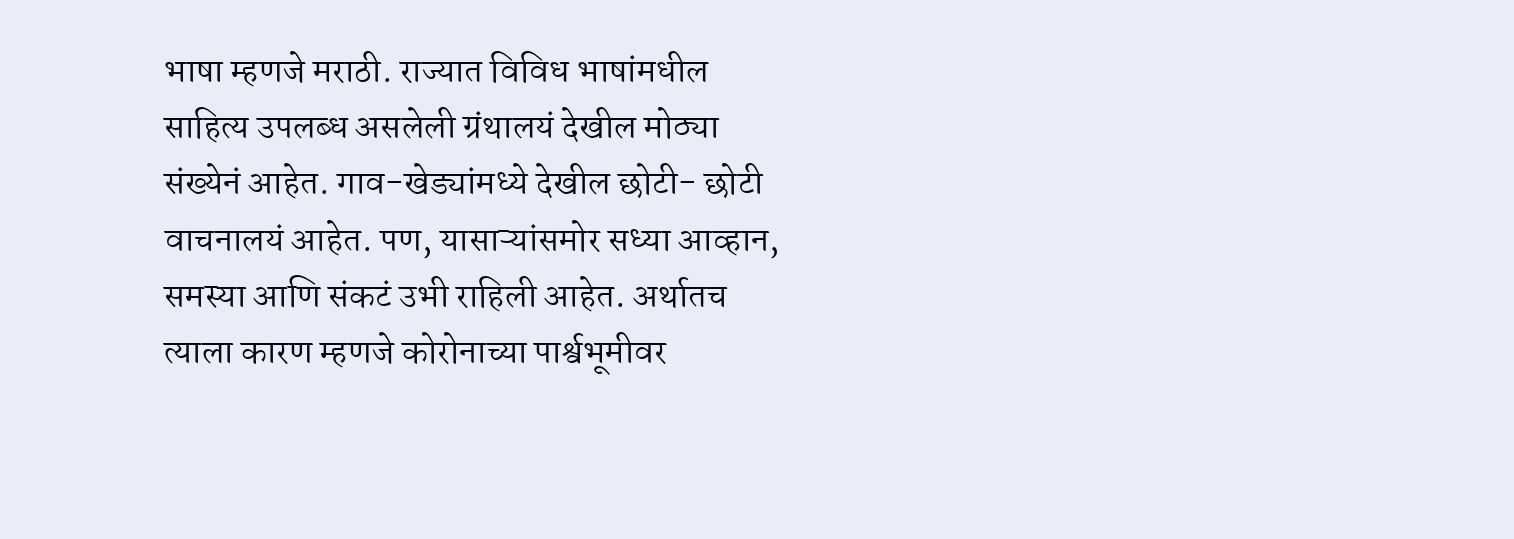भाषा म्हणजे मराठी. राज्यात विविध भाषांमधील साहित्य उपलब्ध असलेली ग्रंथालयं देखील मोठ्या संख्येनं आहेत. गाव-खेड्यांमध्ये देखील छोटी- छोटी वाचनालयं आहेत. पण, यासाऱ्यांसमोर सध्या आव्हान, समस्या आणि संकटं उभी राहिली आहेत. अर्थातच त्याला कारण म्हणजे कोरोनाच्या पार्श्वभूमीवर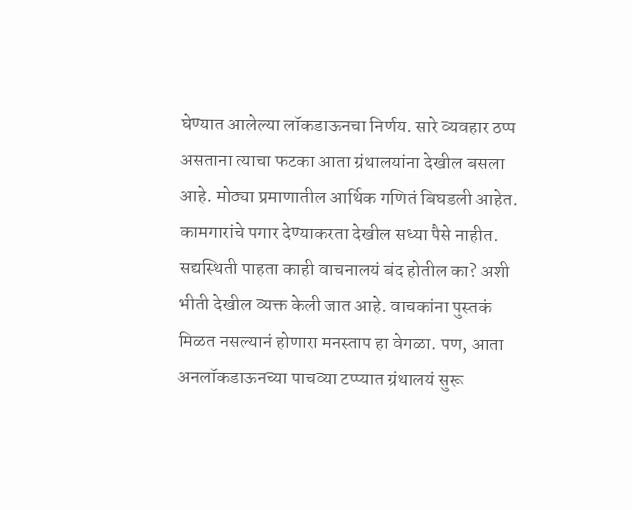घेण्यात आलेल्या लॉकडाऊनचा निर्णय. सारे व्यवहार ठप्प असताना त्याचा फटका आता ग्रंथालयांना देखील बसला आहे. मोठ्या प्रमाणातील आर्थिक गणितं बिघडली आहेत. कामगारांचे पगार देण्याकरता देखील सध्या पैसे नाहीत. सद्यस्थिती पाहता काही वाचनालयं बंद होतील का? अशी भीती देखील व्यक्त केली जात आहे. वाचकांना पुस्तकं मिळत नसल्यानं होणारा मनस्ताप हा वेगळा. पण, आता अनलॉकडाऊनच्या पाचव्या टप्प्यात ग्रंथालयं सुरू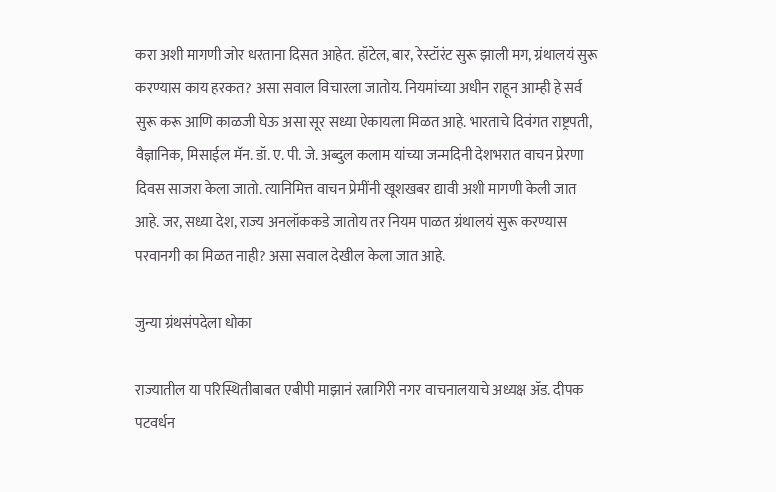करा अशी मागणी जोर धरताना दिसत आहेत. हॉटेल, बार, रेस्टॉरंट सुरू झाली मग, ग्रंथालयं सुरू करण्यास काय हरकत? असा सवाल विचारला जातोय. नियमांच्या अधीन राहून आम्ही हे सर्व सुरू करू आणि काळजी घेऊ असा सूर सध्या ऐकायला मिळत आहे. भारताचे दिवंगत राष्ट्रपती, वैज्ञानिक, मिसाईल मॅन. डॉ. ए. पी. जे. अब्दुल कलाम यांच्या जन्मदिनी देशभरात वाचन प्रेरणा दिवस साजरा केला जातो. त्यानिमित्त वाचन प्रेमींनी खूशखबर द्यावी अशी मागणी केली जात आहे. जर, सध्या देश, राज्य अनलॉककडे जातोय तर नियम पाळत ग्रंथालयं सुरू करण्यास परवानगी का मिळत नाही? असा सवाल देखील केला जात आहे.

जुन्या ग्रंथसंपदेला धोका

राज्यातील या परिस्थितीबाबत एबीपी माझानं रत्नागिरी नगर वाचनालयाचे अध्यक्ष ॲड. दीपक पटवर्धन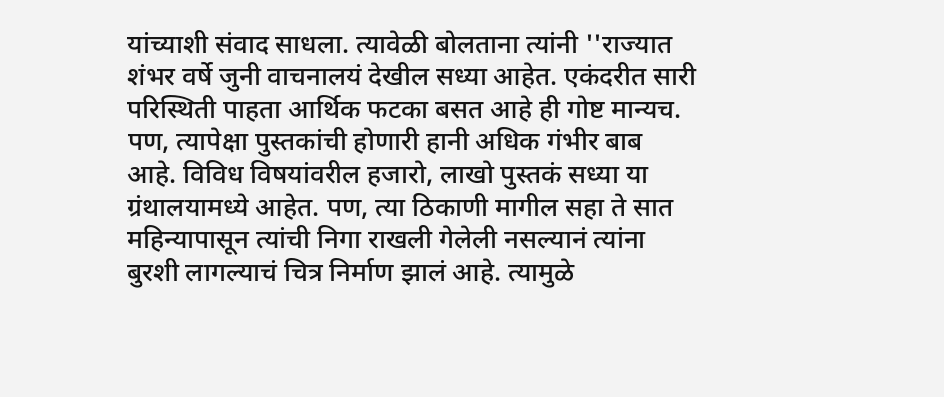यांच्याशी संवाद साधला. त्यावेळी बोलताना त्यांनी ''राज्यात शंभर वर्षे जुनी वाचनालयं देखील सध्या आहेत. एकंदरीत सारी परिस्थिती पाहता आर्थिक फटका बसत आहे ही गोष्ट मान्यच. पण, त्यापेक्षा पुस्तकांची होणारी हानी अधिक गंभीर बाब आहे. विविध विषयांवरील हजारो, लाखो पुस्तकं सध्या या ग्रंथालयामध्ये आहेत. पण, त्या ठिकाणी मागील सहा ते सात महिन्यापासून त्यांची निगा राखली गेलेली नसल्यानं त्यांना बुरशी लागल्याचं चित्र निर्माण झालं आहे. त्यामुळे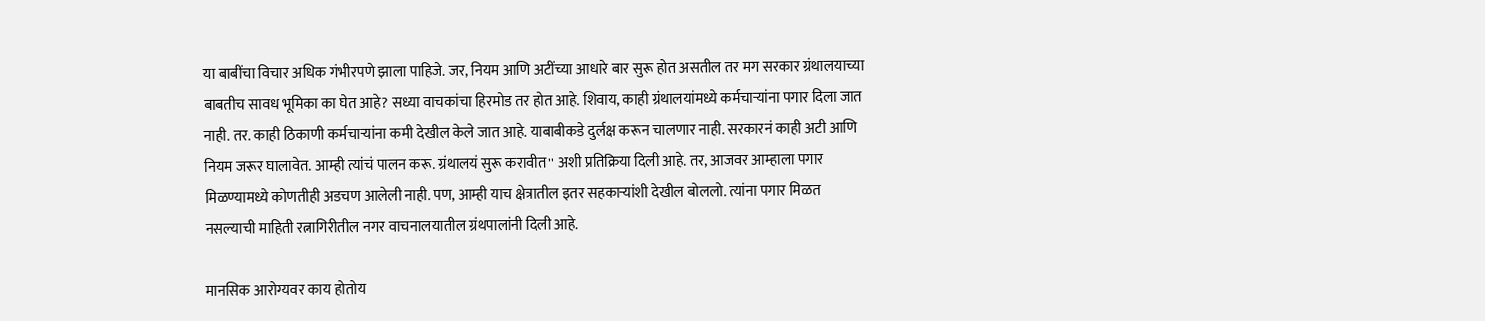या बाबींचा विचार अधिक गंभीरपणे झाला पाहिजे. जर, नियम आणि अटींच्या आधारे बार सुरू होत असतील तर मग सरकार ग्रंथालयाच्या बाबतीच सावध भूमिका का घेत आहे? सध्या वाचकांचा हिरमोड तर होत आहे. शिवाय, काही ग्रंथालयांमध्ये कर्मचाऱ्यांना पगार दिला जात नाही. तर. काही ठिकाणी कर्मचाऱ्यांना कमी देखील केले जात आहे. याबाबीकडे दुर्लक्ष करून चालणार नाही. सरकारनं काही अटी आणि नियम जरूर घालावेत. आम्ही त्यांचं पालन करू. ग्रंथालयं सुरू करावीत'' अशी प्रतिक्रिया दिली आहे. तर, आजवर आम्हाला पगार मिळण्यामध्ये कोणतीही अडचण आलेली नाही. पण, आम्ही याच क्षेत्रातील इतर सहकाऱ्यांशी देखील बोललो. त्यांना पगार मिळत नसल्याची माहिती रत्नागिरीतील नगर वाचनालयातील ग्रंथपालांनी दिली आहे.

मानसिक आरोग्यवर काय होतोय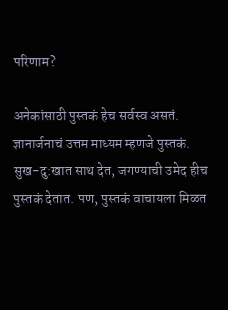परिणाम?

अनेकांसाठी पुस्तकं हेच सर्वस्व असतं. ज्ञानार्जनाचं उत्तम माध्यम म्हणजे पुस्तकं. सुख-दु:खात साथ देत, जगण्याची उमेद हीच पुस्तकं देतात. पण, पुस्तकं वाचायला मिळत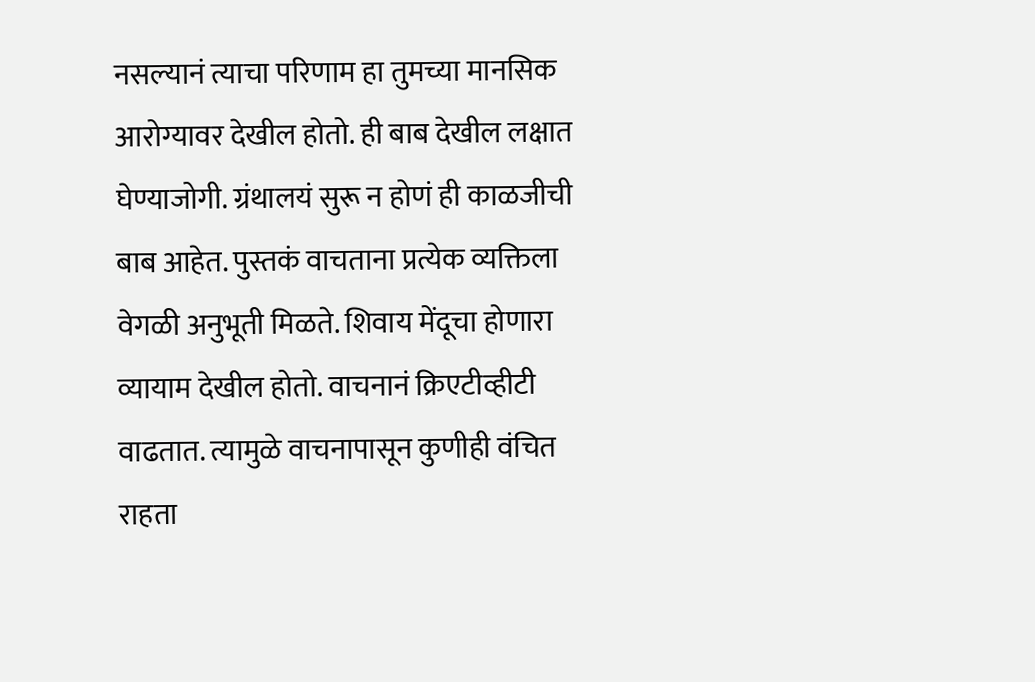नसल्यानं त्याचा परिणाम हा तुमच्या मानसिक आरोग्यावर देखील होतो. ही बाब देखील लक्षात घेण्याजोगी. ग्रंथालयं सुरू न होणं ही काळजीची बाब आहेत. पुस्तकं वाचताना प्रत्येक व्यक्तिला वेगळी अनुभूती मिळते. शिवाय मेंदूचा होणारा व्यायाम देखील होतो. वाचनानं क्रिएटीव्हीटी वाढतात. त्यामुळे वाचनापासून कुणीही वंचित राहता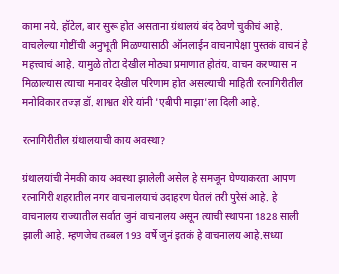कामा नये. हॉटेल, बार सुरू होत असताना ग्रंथालयं बंद ठेवणे चुकीचं आहे. वाचलेल्या गोष्टींची अनुभूती मिळण्यासाठी ऑनलाईन वाचनापेक्षा पुस्तकं वाचनं हे महत्त्वाचं आहे. यामुळे तोटा देखील मोठ्या प्रमाणात होतंय. वाचन करण्यास न मिळाल्यास त्याचा मनावर देखील परिणाम होत असल्याची माहिती रत्नागिरीतील मनोविकार तज्ज्ञ डॉ. शाश्वत शेरे यांनी 'एबीपी माझा'ला दिली आहे.

रत्नागिरीतील ग्रंथालयाची काय अवस्था?

ग्रंथालयांची नेमकी काय अवस्था झालेली असेल हे समजून घेण्याकरता आपण रत्नागिरी शहरातील नगर वाचनालयाचं उदाहरण घेतलं तरी पुरेसं आहे. हे वाचनालय राज्यातील सर्वात जुनं वाचनालय असून त्याची स्थापना 1828 साली झाली आहे. म्हणजेच तब्बल 193 वर्षे जुनं इतकं हे वाचनालय आहे.सध्या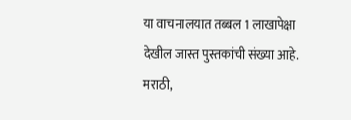या वाचनालयात तब्बल 1 लाखापेक्षा देखील जास्त पुस्तकांची संख्या आहे. मराठी,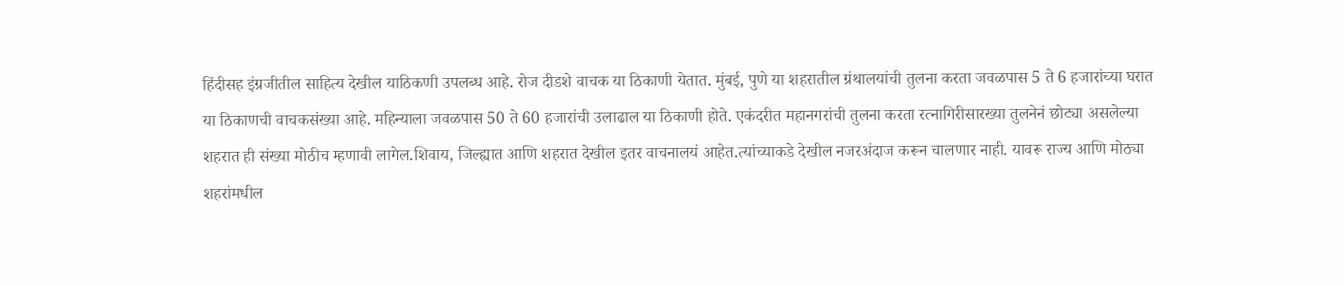हिंदीसह इंग्रजीतील साहित्य देखील याठिकणी उपलब्ध आहे. रोज दीडशे वाचक या ठिकाणी येतात. मुंबई, पुणे या शहरातील ग्रंथालयांची तुलना करता जवळपास 5 ते 6 हजारांच्या घरात या ठिकाणची वाचकसंख्या आहे. महिन्याला जवळपास 50 ते 60 हजारांची उलाढाल या ठिकाणी होते. एकंदरीत महानगरांची तुलना करता रत्नागिरीसारख्या तुलनेनं छोट्या असलेल्या शहरात ही संख्या मोठीच म्हणावी लागेल.शिवाय, जिल्ह्यात आणि शहरात देखील इतर वाचनालयं आहेत.त्यांच्याकडे देखील नजरअंदाज करून चालणार नाही. यावरू राज्य आणि मोठ्या शहरांमधील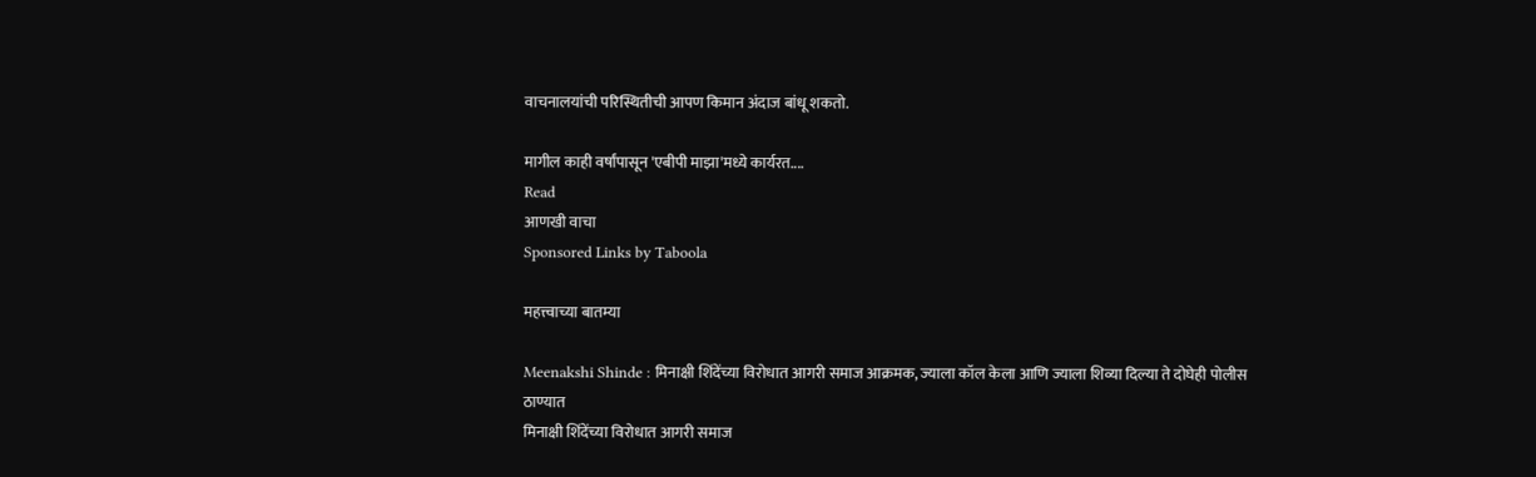वाचनालयांची परिस्थितीची आपण किमान अंदाज बांधू शकतो.

मागील काही वर्षांपासून 'एबीपी माझा'मध्ये कार्यरत....
Read
आणखी वाचा
Sponsored Links by Taboola

महत्त्वाच्या बातम्या

Meenakshi Shinde : मिनाक्षी शिंदेंच्या विरोधात आगरी समाज आक्रमक, ज्याला कॉल केला आणि ज्याला शिव्या दिल्या ते दोघेही पोलीस ठाण्यात
मिनाक्षी शिंदेंच्या विरोधात आगरी समाज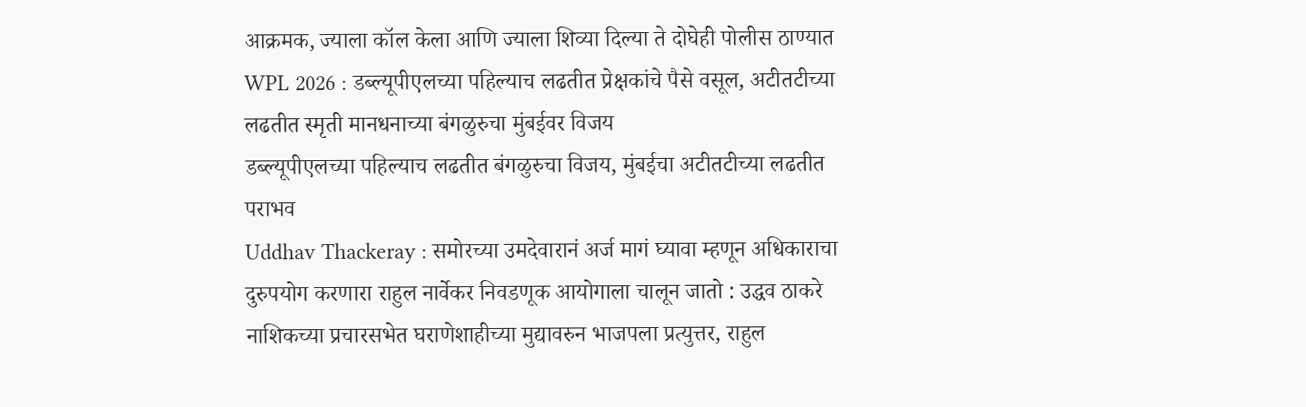आक्रमक, ज्याला कॉल केला आणि ज्याला शिव्या दिल्या ते दोघेही पोलीस ठाण्यात
WPL 2026 : डब्ल्यूपीएलच्या पहिल्याच लढतीत प्रेक्षकांचे पैसे वसूल, अटीतटीच्या लढतीत स्मृती मानधनाच्या बंगळुरुचा मुंबईवर विजय
डब्ल्यूपीएलच्या पहिल्याच लढतीत बंगळुरुचा विजय, मुंबईचा अटीतटीच्या लढतीत पराभव
Uddhav Thackeray : समोरच्या उमदेवारानं अर्ज मागं घ्यावा म्हणून अधिकाराचा दुरुपयोग करणारा राहुल नार्वेकर निवडणूक आयोगाला चालून जातो : उद्धव ठाकरे
नाशिकच्या प्रचारसभेत घराणेशाहीच्या मुद्यावरुन भाजपला प्रत्युत्तर, राहुल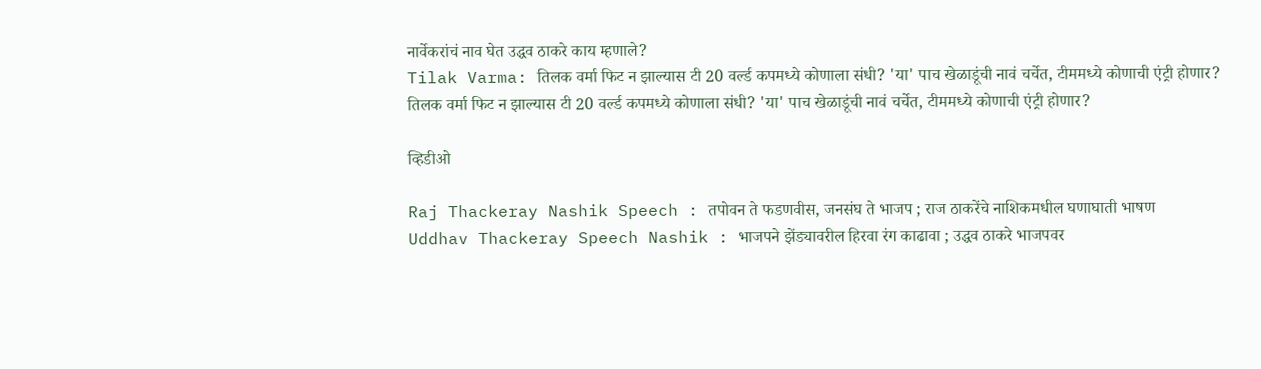नार्वेकरांचं नाव घेत उद्धव ठाकरे काय म्हणाले?
Tilak Varma: तिलक वर्मा फिट न झाल्यास टी 20 वर्ल्ड कपमध्ये कोणाला संधी? 'या' पाच खेळाडूंची नावं चर्चेत, टीममध्ये कोणाची एंट्री होणार?
तिलक वर्मा फिट न झाल्यास टी 20 वर्ल्ड कपमध्ये कोणाला संधी? 'या' पाच खेळाडूंची नावं चर्चेत, टीममध्ये कोणाची एंट्री होणार?

व्हिडीओ

Raj Thackeray Nashik Speech : तपोवन ते फडणवीस, जनसंघ ते भाजप ; राज ठाकरेंचे नाशिकमधील घणाघाती भाषण
Uddhav Thackeray Speech Nashik : भाजपने झेंड्यावरील हिरवा रंग काढावा ; उद्धव ठाकरे भाजपवर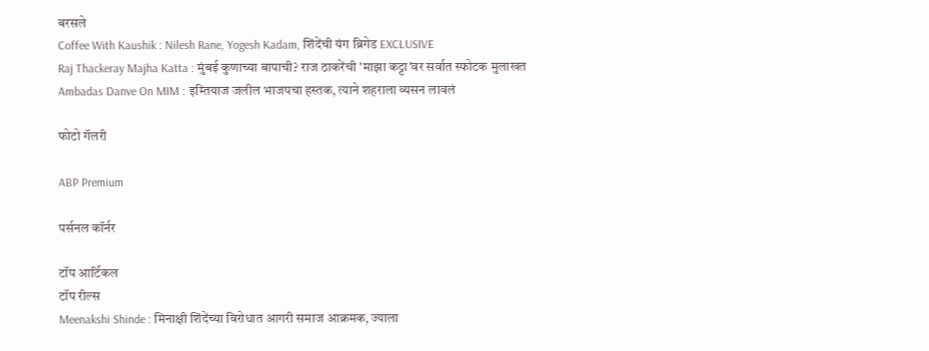बरसले
Coffee With Kaushik : Nilesh Rane, Yogesh Kadam, शिंदेंची यंग ब्रिगेड EXCLUSIVE
Raj Thackeray Majha Katta : मुंबई कुणाच्या बापाची? राज ठाकरेंची 'माझा कट्टा'वर सर्वात स्फोटक मुलाखत
Ambadas Danve On MIM : इम्तियाज जलील भाजपचा हस्तक, त्याने शहराला व्यसन लावलं

फोटो गॅलरी

ABP Premium

पर्सनल कॉर्नर

टॉप आर्टिकल
टॉप रील्स
Meenakshi Shinde : मिनाक्षी शिंदेंच्या विरोधात आगरी समाज आक्रमक, ज्याला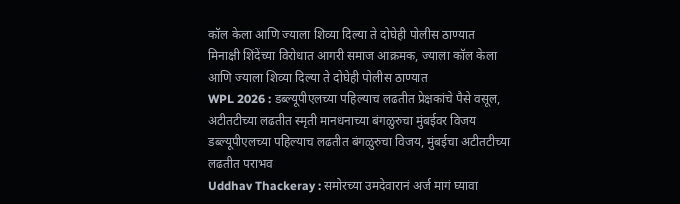कॉल केला आणि ज्याला शिव्या दिल्या ते दोघेही पोलीस ठाण्यात
मिनाक्षी शिंदेंच्या विरोधात आगरी समाज आक्रमक, ज्याला कॉल केला आणि ज्याला शिव्या दिल्या ते दोघेही पोलीस ठाण्यात
WPL 2026 : डब्ल्यूपीएलच्या पहिल्याच लढतीत प्रेक्षकांचे पैसे वसूल, अटीतटीच्या लढतीत स्मृती मानधनाच्या बंगळुरुचा मुंबईवर विजय
डब्ल्यूपीएलच्या पहिल्याच लढतीत बंगळुरुचा विजय, मुंबईचा अटीतटीच्या लढतीत पराभव
Uddhav Thackeray : समोरच्या उमदेवारानं अर्ज मागं घ्यावा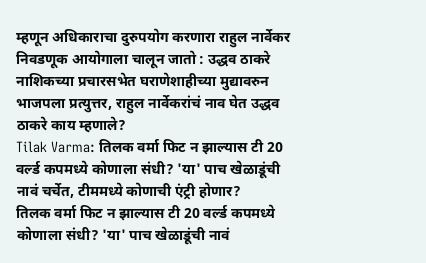म्हणून अधिकाराचा दुरुपयोग करणारा राहुल नार्वेकर निवडणूक आयोगाला चालून जातो : उद्धव ठाकरे
नाशिकच्या प्रचारसभेत घराणेशाहीच्या मुद्यावरुन भाजपला प्रत्युत्तर, राहुल नार्वेकरांचं नाव घेत उद्धव ठाकरे काय म्हणाले?
Tilak Varma: तिलक वर्मा फिट न झाल्यास टी 20 वर्ल्ड कपमध्ये कोणाला संधी? 'या' पाच खेळाडूंची नावं चर्चेत, टीममध्ये कोणाची एंट्री होणार?
तिलक वर्मा फिट न झाल्यास टी 20 वर्ल्ड कपमध्ये कोणाला संधी? 'या' पाच खेळाडूंची नावं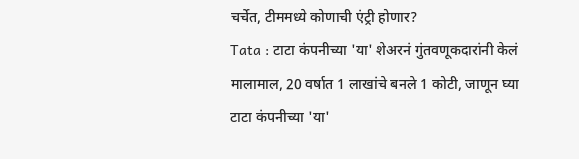चर्चेत, टीममध्ये कोणाची एंट्री होणार?
Tata : टाटा कंपनीच्या 'या' शेअरनं गुंतवणूकदारांनी केलं मालामाल, 20 वर्षात 1 लाखांचे बनले 1 कोटी, जाणून घ्या
टाटा कंपनीच्या 'या'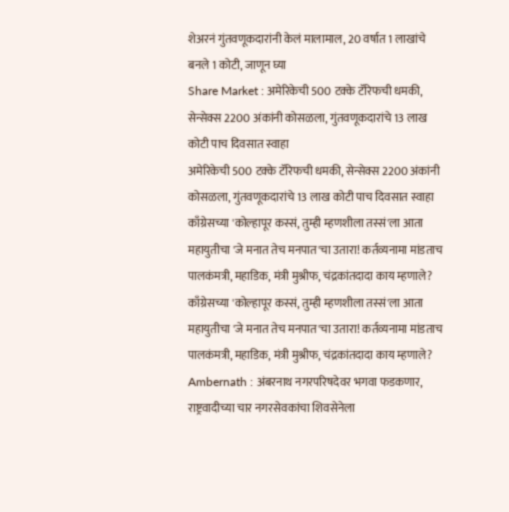शेअरनं गुंतवणूकदारांनी केलं मालामाल, 20 वर्षात 1 लाखांचे बनले 1 कोटी, जाणून घ्या
Share Market : अमेरिकेची 500 टक्के टॅरिफची धमकी, सेन्सेक्स 2200 अंकांनी कोसळला, गुंतवणूकदारांचे 13 लाख कोटी पाच दिवसात स्वाहा
अमेरिकेची 500 टक्के टॅरिफची धमकी, सेन्सेक्स 2200 अंकांनी कोसळला, गुंतवणूकदारांचे 13 लाख कोटी पाच दिवसात स्वाहा
काँग्रेसच्या 'कोल्हापूर कस्सं, तुम्ही म्हणशीला तस्सं'ला आता महायुतीचा 'जे मनात तेच मनपात'चा उतारा! कर्तव्यनामा मांडताच पालकंमत्री, महाडिक, मंत्री मुश्रीफ, चंद्रकांतदादा काय म्हणाले?
काँग्रेसच्या 'कोल्हापूर कस्सं, तुम्ही म्हणशीला तस्सं'ला आता महायुतीचा 'जे मनात तेच मनपात'चा उतारा! कर्तव्यनामा मांडताच पालकंमत्री, महाडिक, मंत्री मुश्रीफ, चंद्रकांतदादा काय म्हणाले?
Ambernath : अंबरनाथ नगरपरिषदेवर भगवा फडकणार, राष्ट्रवादीच्या चार नगरसेवकांचा शिवसेनेला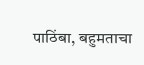पाठिंबा, बहुमताचा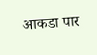आकडा पार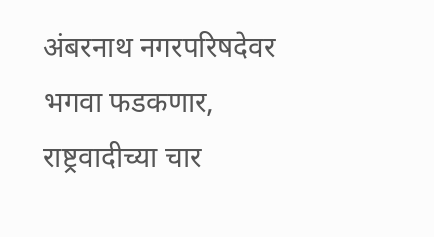अंबरनाथ नगरपरिषदेवर भगवा फडकणार, राष्ट्रवादीच्या चार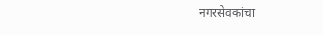नगरसेवकांचा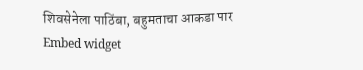शिवसेनेला पाठिंबा, बहुमताचा आकडा पार
Embed widget